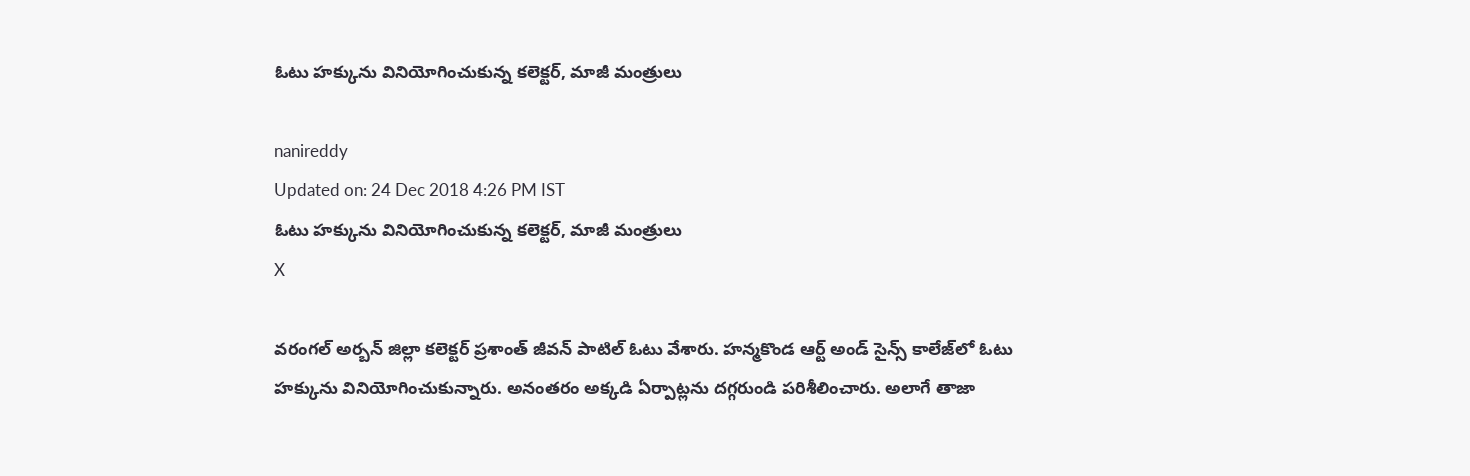ఓటు హక్కును వినియోగించుకున్న కలెక్టర్, మాజీ మంత్రులు

nanireddy
Updated on: 24 Dec 2018 4:26 PM IST
ఓటు హక్కును వినియోగించుకున్న కలెక్టర్, మాజీ మంత్రులు
X

వరంగల్‌ అర్బన్‌ జిల్లా కలెక్టర్‌ ప్రశాంత్‌ జీవన్‌ పాటిల్‌ ఓటు వేశారు. హన్మకొండ ఆర్ట్‌ అండ్‌ సైన్స్‌ కాలేజ్‌లో ఓటు హక్కును వినియోగించుకున్నారు. అనంతరం అక్కడి ఏర్పాట్లను దగ్గరుండి పరిశీలించారు. అలాగే తాజా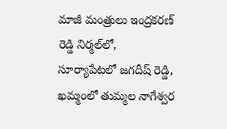మాజీ మంత్రులు ఇంద్రకరణ్‌ రెడ్డి నిర్మల్‌లో, సూర్యాపేటలో జగదీష్‌ రెడ్డి, ఖమ్మంలో తుమ్మల నాగేశ్వర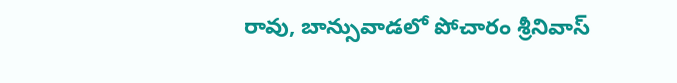రావు, బాన్సువాడలో పోచారం శ్రీనివాస్‌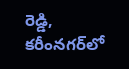రెడ్డి, కరీంనగర్‌లో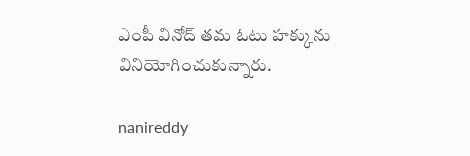ఎంపీ వినోద్‌ తమ ఓటు హక్కును వినియోగించుకున్నారు.

nanireddy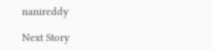nanireddy

Next Story